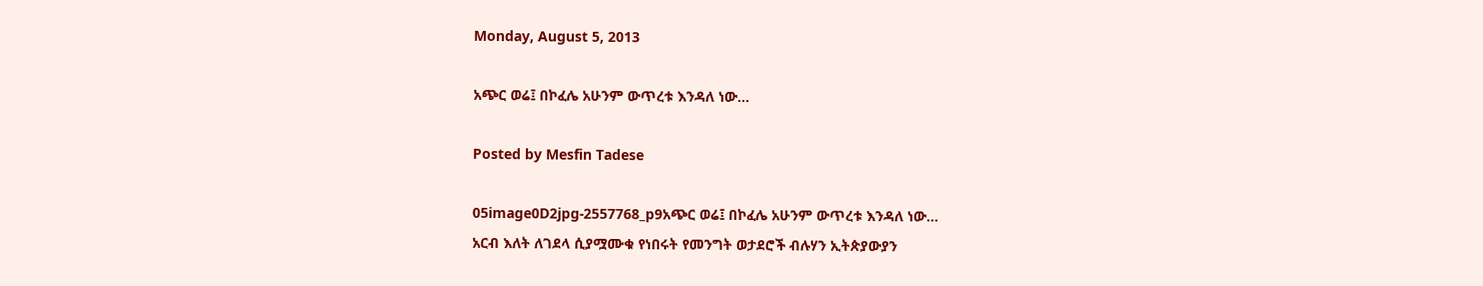Monday, August 5, 2013

አጭር ወሬ፤ በኮፈሌ አሁንም ውጥረቱ እንዳለ ነው…

Posted by Mesfin Tadese

05image0D2jpg-2557768_p9አጭር ወሬ፤ በኮፈሌ አሁንም ውጥረቱ እንዳለ ነው…
አርብ እለት ለገደላ ሲያሟሙቁ የነበሩት የመንግት ወታደሮች ብሉሃን ኢትጵያውያን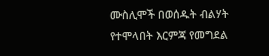ሙስሊሞች በወሰዱት ብልሃት የተሞላበት እርምጃ የመግደል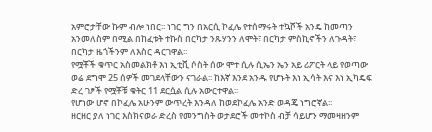አምሮታቸው ኩም ብሎ ነበር፡፡ ነገር ግን በአርሲ ኮፈሌ የተሰማሩት ተኳሾች አንዴ ከመጣን አንመለስም በሚል በከፈቱት ተኩስ በርካታ ንጹሃንን ለሞት፣ በርካታ ምስኪኖችን ለጉዳት፣ በርካታ ዜጎችንም ለእስር ዳርገዋል፡፡
የሟቾች ቁጥር አስመልክቶ እነ ኢቲቪ ሶስት ሰው ሞተ ሲሉ ሲኤን ኤን አይ ሪፖርት ላይ የወጣው ወሬ ደግሞ 25 ሰዎች መገደላቸውን ናገራል፡፡ ከእኛ እንደ አንዱ የሆኑት እነ ኢሳት እና እነ ኢካዴፍ ድረ ገፆች የሟቾቹ ቁትር 11 ደርሷል ሲሉ አውርተዋል፡፡
የሆነው ሆኖ በኮፈሌ አሁንም ውጥረት እንዳለ ከወደኮፈሌ አንድ ወዳጄ ነግሮኛል፡፡
ዘርዘር ያለ ነገር እስክናወራ ድረስ የመንግስት ወታደሮች መተኮስ ብቻ ሳይሆን ማመዛዘንም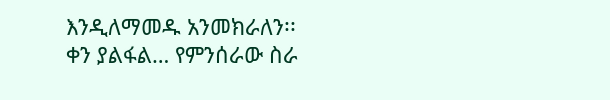እንዲለማመዱ አንመክራለን፡፡
ቀን ያልፋል… የምንሰራው ስራ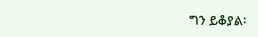ግን ይቆያል፡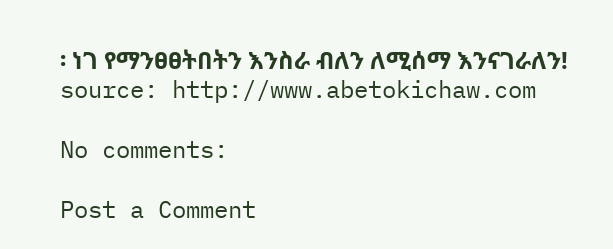፡ ነገ የማንፀፀትበትን እንስራ ብለን ለሚሰማ እንናገራለን!
source: http://www.abetokichaw.com

No comments:

Post a Comment